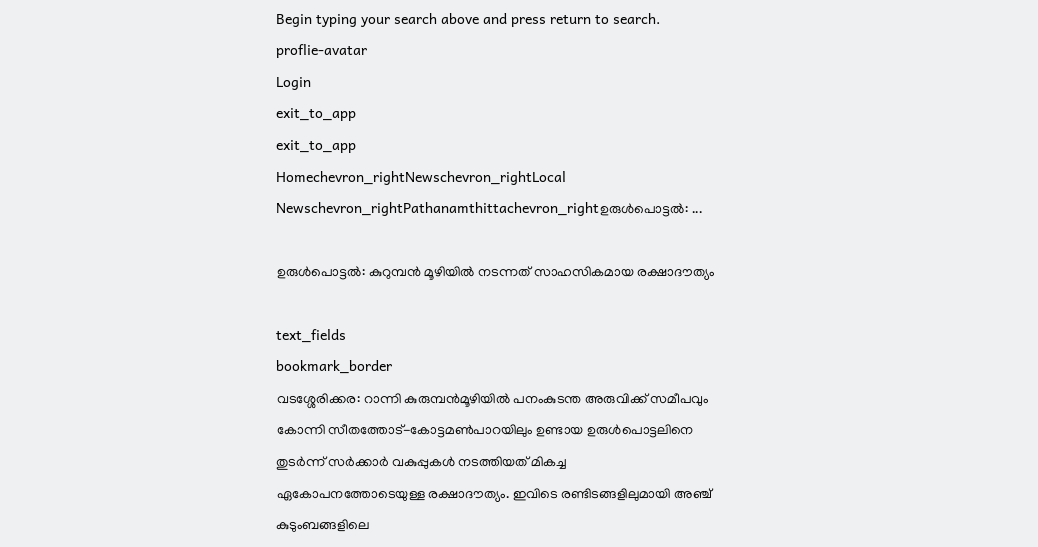Begin typing your search above and press return to search.
proflie-avatar
Login
exit_to_app
exit_to_app
Homechevron_rightNewschevron_rightLocal Newschevron_rightPathanamthittachevron_rightഉരുള്‍പൊട്ടല്‍: ...

ഉരുള്‍പൊട്ടല്‍: കുറുമ്പൻ മൂഴിയിൽ നടന്നത് സാഹസികമായ രക്ഷാദൗത്യം

text_fields
bookmark_border
വടശ്ശേരിക്കര: റാന്നി കുരുമ്പന്‍മൂഴിയില്‍ പനംകുടന്ത അരുവിക്ക് സമീപവും കോന്നി സീതത്തോട്-കോട്ടമണ്‍പാറയിലും ഉണ്ടായ ഉരുൾപൊട്ടലിനെ തുടര്‍ന്ന് സര്‍ക്കാര്‍ വകുപ്പുകള്‍ നടത്തിയത് മികച്ച ഏകോപനത്തോടെയുള്ള രക്ഷാദൗത്യം. ഇവിടെ രണ്ടിടങ്ങളിലുമായി അഞ്ച് കുടുംബങ്ങളിലെ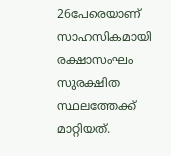26പേരെയാണ് സാഹസികമായി രക്ഷാസംഘം സുരക്ഷിത സ്ഥലത്തേക്ക് മാറ്റിയത്.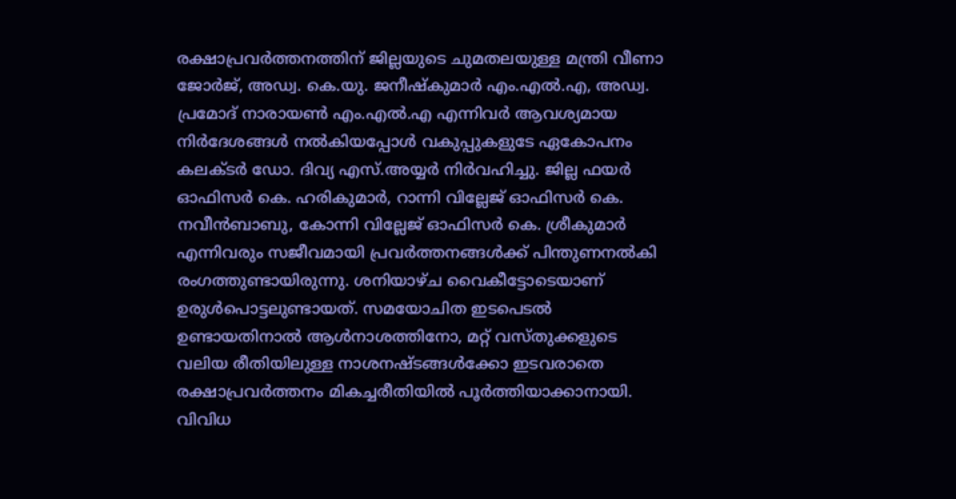രക്ഷാപ്രവര്‍ത്തനത്തിന് ജില്ലയുടെ ചുമതലയുള്ള മന്ത്രി വീണാ ജോര്‍ജ്, അഡ്വ. കെ.യു. ജനീഷ്‌കുമാര്‍ എം.എല്‍.എ, അഡ്വ. പ്രമോദ് നാരായണ്‍ എം.എല്‍.എ എന്നിവര്‍ ആവശ്യമായ നിർദേശങ്ങൾ നല്‍കിയപ്പോൾ വകുപ്പുകളുടേ ഏകോപനം കലക്ടര്‍ ഡോ. ദിവ്യ എസ്.അയ്യര്‍ നിര്‍വഹിച്ചു. ജില്ല ഫയര്‍ ഓഫിസര്‍ കെ. ഹരികുമാര്‍, റാന്നി വില്ലേജ് ഓഫിസര്‍ കെ. നവീന്‍ബാബു, കോന്നി വില്ലേജ് ഓഫിസര്‍ കെ. ശ്രീകുമാർ എന്നിവരും സജീവമായി പ്രവർത്തനങ്ങൾക്ക് പിന്തുണനൽകി രംഗത്തുണ്ടായിരുന്നു. ശനിയാഴ്ച വൈകീട്ടോടെയാണ് ഉരുള്‍പൊട്ടലുണ്ടായത്. സമയോചിത ഇടപെടൽ ഉണ്ടായതിനാൽ ആള്‍നാശത്തിനോ, മറ്റ് വസ്തുക്കളുടെ വലിയ രീതിയിലുള്ള നാശനഷ്ടങ്ങള്‍ക്കോ ഇടവരാതെ രക്ഷാപ്രവര്‍ത്തനം മികച്ചരീതിയില്‍ പൂര്‍ത്തിയാക്കാനായി. വിവിധ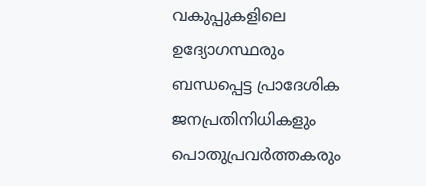വകുപ്പുകളിലെ ഉദ്യോഗസ്ഥരും ബന്ധപ്പെട്ട പ്രാദേശിക ജനപ്രതിനിധികളും പൊതുപ്രവര്‍ത്തകരും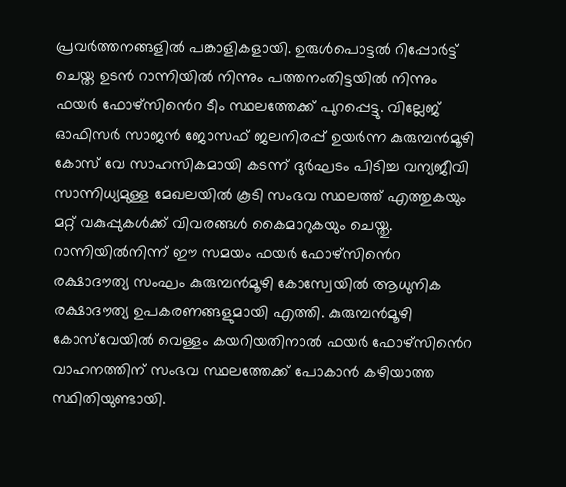പ്രവർത്തനങ്ങളിൽ പങ്കാളികളായി. ഉരുൾപൊട്ടൽ റിപ്പോര്‍ട്ട് ചെയ്ത ഉടന്‍ റാന്നിയില്‍ നിന്നും പത്തനംതിട്ടയില്‍ നിന്നും ഫയര്‍ ഫോഴ്സിൻെറ ടീം സ്ഥലത്തേക്ക് പുറപ്പെട്ടു. വില്ലേജ് ഓഫിസര്‍ സാജന്‍ ജോസഫ് ജലനിരപ്പ് ഉയര്‍ന്ന കുരുമ്പന്‍മൂഴി കോസ് വേ സാഹസികമായി കടന്ന് ദുര്‍ഘടം പിടിച്ച വന്യജീവി സാന്നിധ്യമുള്ള മേഖലയില്‍ കൂടി സംഭവ സ്ഥലത്ത് എത്തുകയും മറ്റ് വകുപ്പുകള്‍ക്ക് വിവരങ്ങള്‍ കൈമാറുകയും ചെയ്തു. റാന്നിയില്‍നിന്ന് ഈ സമയം ഫയര്‍ ഫോഴ്സിൻെറ രക്ഷാദൗത്യ സംഘം കുരുമ്പന്‍മൂഴി കോസ്വേയില്‍ ആധുനിക രക്ഷാദൗത്യ ഉപകരണങ്ങളുമായി എത്തി. കുരുമ്പന്‍മൂഴി കോസ്‌വേയില്‍ വെള്ളം കയറിയതിനാല്‍ ഫയര്‍ ഫോഴ്സിൻെറ വാഹനത്തിന് സംഭവ സ്ഥലത്തേക്ക് പോകാന്‍ കഴിയാത്ത സ്ഥിതിയുണ്ടായി.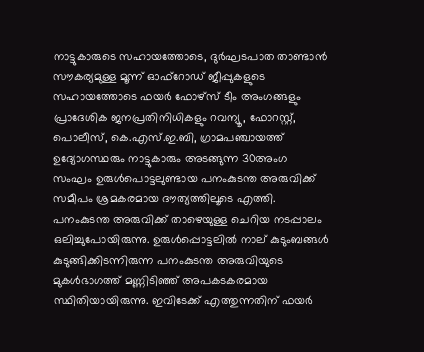നാട്ടുകാരുടെ സഹായത്തോടെ, ദുര്‍ഘടപാത താണ്ടാന്‍ സൗകര്യമുള്ള മൂന്ന് ഓഫ്റോഡ് ജീപ്പുകളുടെ സഹായത്തോടെ ഫയര്‍ ഫോഴ്സ് ടീം അംഗങ്ങളും പ്രാദേശിക ജനപ്രതിനിധികളും റവന്യൂ, ഫോറസ്റ്റ്, പൊലീസ്, കെ.എസ്.ഇ.ബി, ഗ്രാമപഞ്ചായത്ത് ഉദ്യോഗസ്ഥരും നാട്ടുകാരും അടങ്ങുന്ന 30അംഗ സംഘം ഉരുള്‍പൊട്ടലുണ്ടായ പനംകുടന്ത അരുവിക്ക് സമീപം ശ്രമകരമായ ദൗത്യത്തിലൂടെ എത്തി. പനംകുടന്ത അരുവിക്ക് താഴെയുള്ള ചെറിയ നടപ്പാലം ഒലിച്ചുപോയിരുന്നു. ഉരുള്‍പ്പൊട്ടലില്‍ നാല് കുടുംബങ്ങള്‍ കുടുങ്ങിക്കിടന്നിരുന്ന പനംകുടന്ത അരുവിയുടെ മുകള്‍ഭാഗത്ത് മണ്ണിടിഞ്ഞ് അപകടകരമായ സ്ഥിതിയായിരുന്നു. ഇവിടേക്ക് എത്തുന്നതിന് ഫയര്‍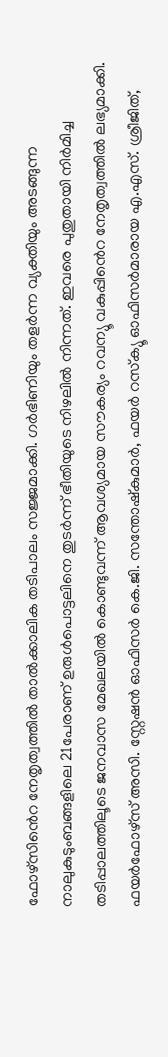ഫോഴ്സിൻെറ നേതൃത്വത്തില്‍ താല്‍ക്കാലിക തടിപാലം സജ്ജമാക്കി. ഗര്‍ഭിണിയും തളര്‍ന്ന വ്യക്തിയും അടങ്ങുന്ന നാലുകുടുംബങ്ങളിലെ 21പേരാണ് ഉരുള്‍പൊട്ടലിനെ തുടര്‍ന്ന് ഭീതിയുടെ നിഴലില്‍ നിന്നത്. ഇവരെ പുതുതായി നിര്‍മിച്ച തടിപ്പാലത്തിലൂടെ ജനവാസ മേഖലയില്‍ കൊണ്ടുവന്ന് ആവശ്യമായ സൗകര്യം റവന്യൂ വകുപ്പിൻെറ നേതൃത്വത്തില്‍ ലഭ്യമാക്കി. ഫയര്‍ഫോഴ്‌സ് അസി. സ്റ്റേഷന്‍ ഓഫിസര്‍ കെ.ജി. സന്തോഷ്കുമാര്‍, ഫയര്‍ റസ്‌ക്യൂ ഓഫിസര്‍മാരായ എ.എസ്. ശ്രീജിത്,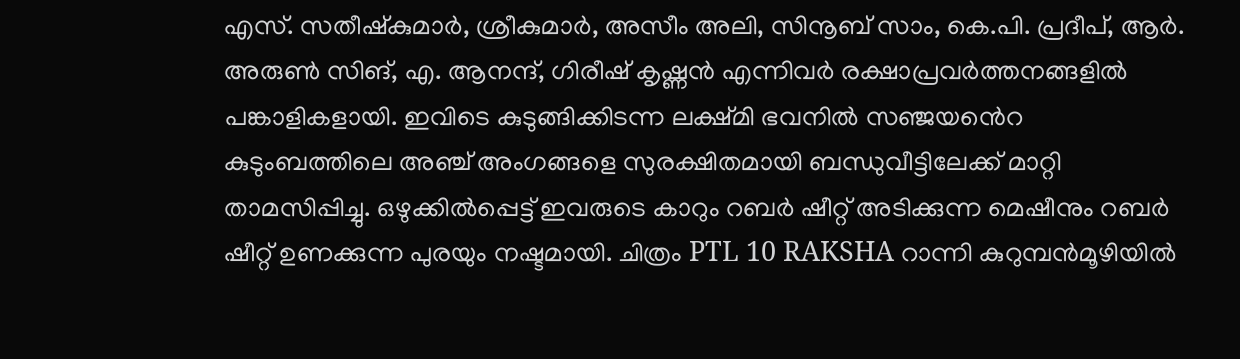എസ്. സതീഷ്കുമാര്‍, ശ്രീകുമാര്‍, അസീം അലി, സിനൂബ് സാം, കെ.പി. പ്രദീപ്, ആര്‍. അരുണ്‍ സിങ്, എ. ആനന്ദ്, ഗിരീഷ് കൃഷ്ണന്‍ എന്നിവര്‍ രക്ഷാപ്രവര്‍ത്തനങ്ങളില്‍ പങ്കാളികളായി. ഇവിടെ കുടുങ്ങിക്കിടന്ന ലക്ഷ്മി ഭവനില്‍ സഞ്ജയൻെറ കുടുംബത്തിലെ അഞ്ച് അംഗങ്ങളെ സുരക്ഷിതമായി ബന്ധുവീട്ടിലേക്ക് മാറ്റി താമസിപ്പിച്ചു. ഒഴുക്കില്‍പ്പെട്ട് ഇവരുടെ കാറും റബര്‍ ഷീറ്റ് അടിക്കുന്ന മെഷീനും റബര്‍ ഷീറ്റ് ഉണക്കുന്ന പുരയും നഷ്ടമായി. ചിത്രം PTL 10 RAKSHA റാന്നി കുറുമ്പന്‍മൂഴിയില്‍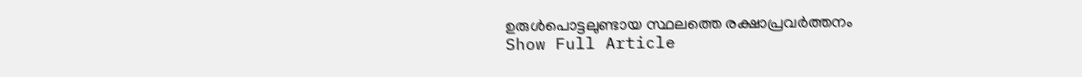ഉരുള്‍പൊട്ടലുണ്ടായ സ്ഥലത്തെ രക്ഷാപ്രവര്‍ത്തനം
Show Full Article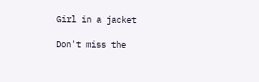Girl in a jacket

Don't miss the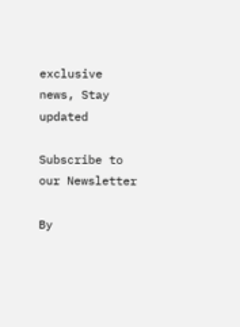exclusive news, Stay updated

Subscribe to our Newsletter

By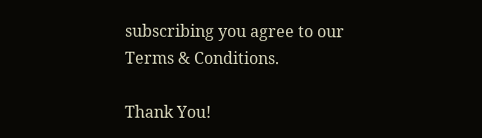subscribing you agree to our Terms & Conditions.

Thank You!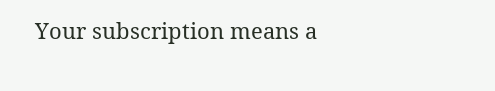Your subscription means a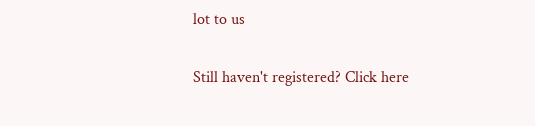lot to us

Still haven't registered? Click here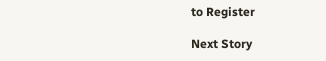to Register

Next Story